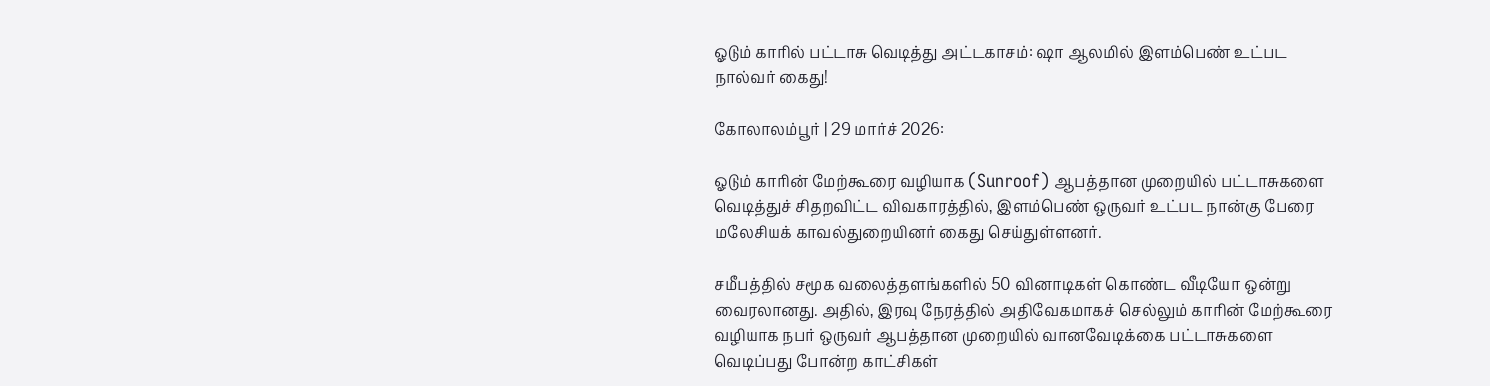ஓடும் காரில் பட்டாசு வெடித்து அட்டகாசம்: ஷா ஆலமில் இளம்பெண் உட்பட நால்வர் கைது!

கோலாலம்பூர் | 29 மார்ச் 2026:

ஓடும் காரின் மேற்கூரை வழியாக (Sunroof) ஆபத்தான முறையில் பட்டாசுகளை வெடித்துச் சிதறவிட்ட விவகாரத்தில், இளம்பெண் ஒருவர் உட்பட நான்கு பேரை மலேசியக் காவல்துறையினர் கைது செய்துள்ளனர்.

சமீபத்தில் சமூக வலைத்தளங்களில் 50 வினாடிகள் கொண்ட வீடியோ ஒன்று வைரலானது. அதில், இரவு நேரத்தில் அதிவேகமாகச் செல்லும் காரின் மேற்கூரை வழியாக நபர் ஒருவர் ஆபத்தான முறையில் வானவேடிக்கை பட்டாசுகளை வெடிப்பது போன்ற காட்சிகள்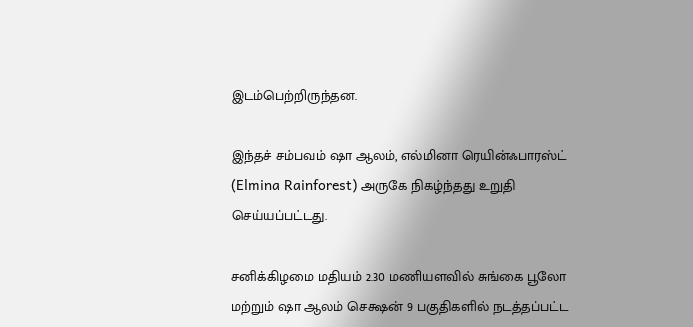இடம்பெற்றிருந்தன.

இந்தச் சம்பவம் ஷா ஆலம், எல்மினா ரெயின்ஃபாரஸ்ட் (Elmina Rainforest) அருகே நிகழ்ந்தது உறுதி செய்யப்பட்டது.

சனிக்கிழமை மதியம் 2.30 மணியளவில் சுங்கை பூலோ மற்றும் ஷா ஆலம் செக்ஷன் 9 பகுதிகளில் நடத்தப்பட்ட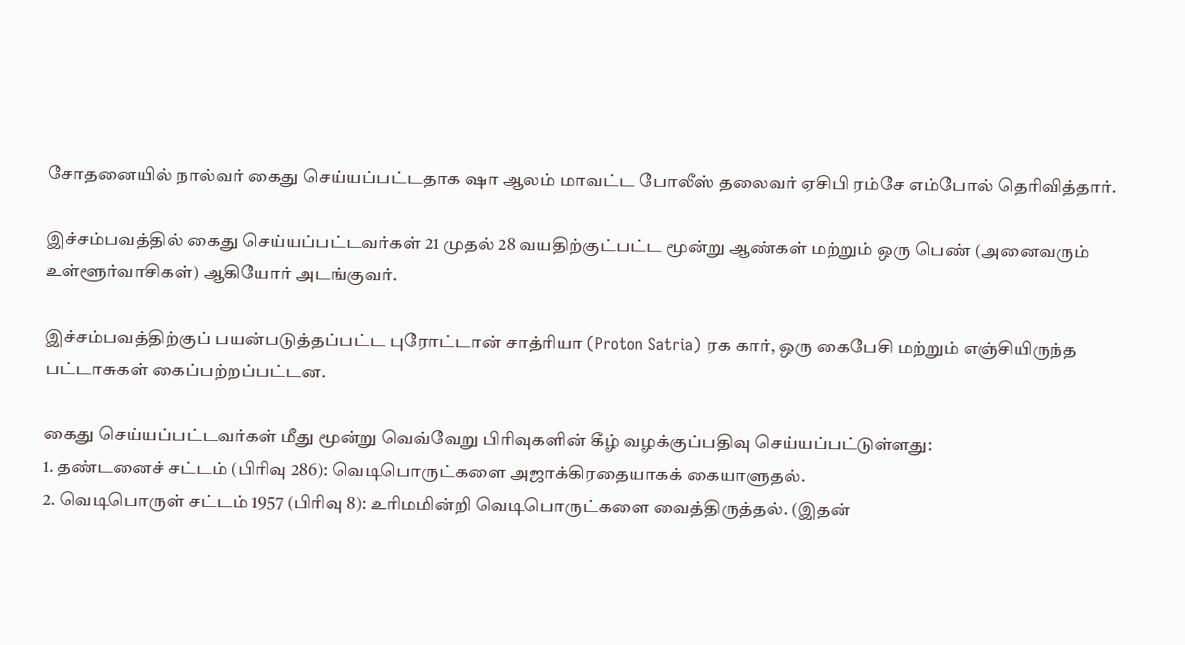சோதனையில் நால்வர் கைது செய்யப்பட்டதாக ஷா ஆலம் மாவட்ட போலீஸ் தலைவர் ஏசிபி ரம்சே எம்போல் தெரிவித்தார்.

இச்சம்பவத்தில் கைது செய்யப்பட்டவர்கள் 21 முதல் 28 வயதிற்குட்பட்ட மூன்று ஆண்கள் மற்றும் ஒரு பெண் (அனைவரும் உள்ளூர்வாசிகள்) ஆகியோர் அடங்குவர்.

இச்சம்பவத்திற்குப் பயன்படுத்தப்பட்ட புரோட்டான் சாத்ரியா (Proton Satria) ரக கார், ஒரு கைபேசி மற்றும் எஞ்சியிருந்த பட்டாசுகள் கைப்பற்றப்பட்டன.

கைது செய்யப்பட்டவர்கள் மீது மூன்று வெவ்வேறு பிரிவுகளின் கீழ் வழக்குப்பதிவு செய்யப்பட்டுள்ளது:
1. தண்டனைச் சட்டம் (பிரிவு 286): வெடிபொருட்களை அஜாக்கிரதையாகக் கையாளுதல்.
2. வெடிபொருள் சட்டம் 1957 (பிரிவு 8): உரிமமின்றி வெடிபொருட்களை வைத்திருத்தல். (இதன்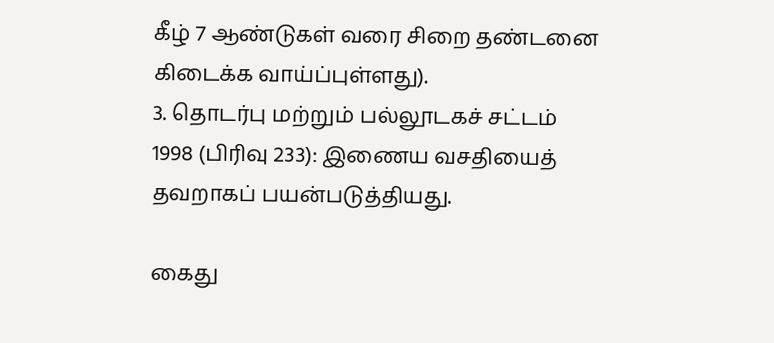கீழ் 7 ஆண்டுகள் வரை சிறை தண்டனை கிடைக்க வாய்ப்புள்ளது).
3. தொடர்பு மற்றும் பல்லூடகச் சட்டம் 1998 (பிரிவு 233): இணைய வசதியைத் தவறாகப் பயன்படுத்தியது.

கைது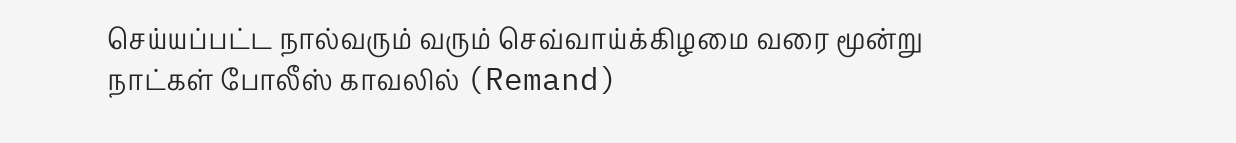செய்யப்பட்ட நால்வரும் வரும் செவ்வாய்க்கிழமை வரை மூன்று நாட்கள் போலீஸ் காவலில் (Remand)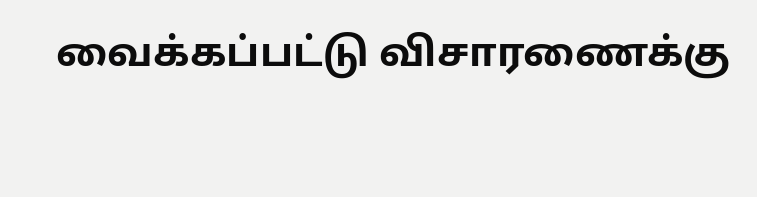வைக்கப்பட்டு விசாரணைக்கு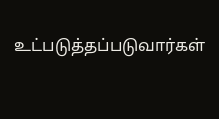உட்படுத்தப்படுவார்கள்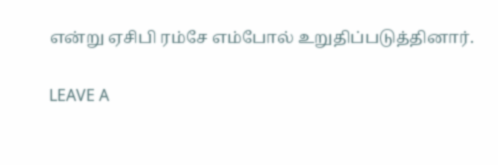என்று ஏசிபி ரம்சே எம்போல் உறுதிப்படுத்தினார்.

LEAVE A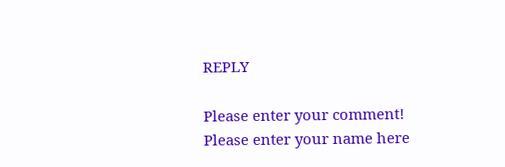REPLY

Please enter your comment!
Please enter your name here